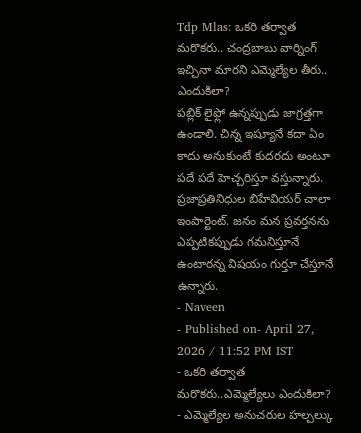Tdp Mlas: ఒకరి తర్వాత మరొకరు.. చంద్రబాబు వార్నింగ్ ఇచ్చినా మారని ఎమ్మెల్యేల తీరు.. ఎందుకిలా?
పబ్లిక్ లైఫ్లో ఉన్నప్పుడు జాగ్రత్తగా ఉండాలి. చిన్న ఇష్యూనే కదా ఏం కాదు అనుకుంటే కుదరదు అంటూ పదే పదే హెచ్చరిస్తూ వస్తున్నారు. ప్రజాప్రతినిధుల బిహేవియర్ చాలా ఇంపార్టెంట్. జనం మన ప్రవర్తనను ఎప్పటికప్పుడు గమనిస్తూనే ఉంటారన్న విషయం గుర్తూ చేస్తూనే ఉన్నారు.
- Naveen
- Published on- April 27, 2026 / 11:52 PM IST
- ఒకరి తర్వాత మరొకరు..ఎమ్మెల్యేలు ఎందుకిలా?
- ఎమ్మెల్యేల అనుచరుల హల్చల్కు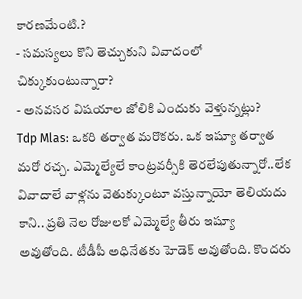కారణమేంటి.?
- సమస్యలు కొని తెచ్చుకుని వివాదంలో చిక్కుకుంటున్నారా?
- అనవసర విషయాల జోలికి ఎందుకు వెళ్తున్నట్లు?
Tdp Mlas: ఒకరి తర్వాత మరొకరు. ఒక ఇష్యూ తర్వాత మరో రచ్చ. ఎమ్మెల్యేలే కాంట్రవర్సీకి తెరలేపుతున్నారో..లేక వివాదాలే వాళ్లను వెతుక్కుంటూ వస్తున్నాయో తెలియదు కాని.. ప్రతి నెల రోజులకో ఎమ్మెల్యే తీరు ఇష్యూ అవుతోంది. టీడీపీ అధినేతకు హెడెక్ అవుతోంది. కొందరు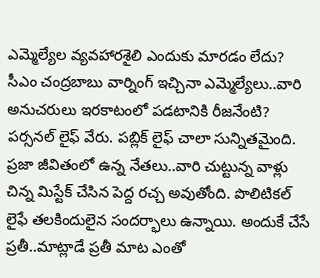ఎమ్మెల్యేల వ్యవహారశైలి ఎందుకు మారడం లేదు? సీఎం చంద్రబాబు వార్నింగ్ ఇచ్చినా ఎమ్మెల్యేలు..వారి అనుచరులు ఇరకాటంలో పడటానికి రీజనేంటి?
పర్సనల్ లైఫ్ వేరు. పబ్లిక్ లైఫ్ చాలా సున్నితమైంది. ప్రజా జీవితంలో ఉన్న నేతలు..వారి చుట్టున్న వాళ్లు చిన్న మిస్టేక్ చేసిన పెద్ద రచ్చ అవుతోంది. పొలిటికల్ లైఫే తలకిందులైన సందర్భాలు ఉన్నాయి. అందుకే చేసే ప్రతీ..మాట్లాడే ప్రతీ మాట ఎంతో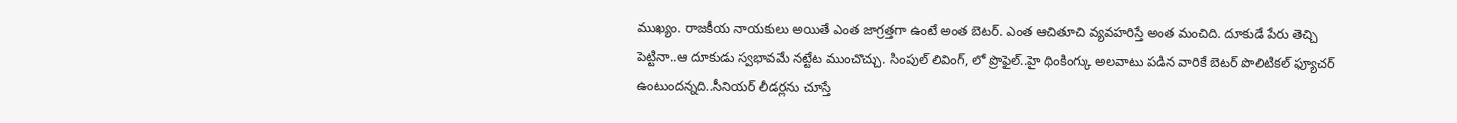ముఖ్యం. రాజకీయ నాయకులు అయితే ఎంత జాగ్రత్తగా ఉంటే అంత బెటర్. ఎంత ఆచితూచి వ్యవహరిస్తే అంత మంచిది. దూకుడే పేరు తెచ్చి పెట్టినా..ఆ దూకుడు స్వభావమే నట్టేట ముంచొచ్చు. సింపుల్ లివింగ్, లో ప్రొఫైల్..హై థింకింగ్కు అలవాటు పడిన వారికే బెటర్ పొలిటికల్ ఫ్యూచర్ ఉంటుందన్నది..సీనియర్ లీడర్లను చూస్తే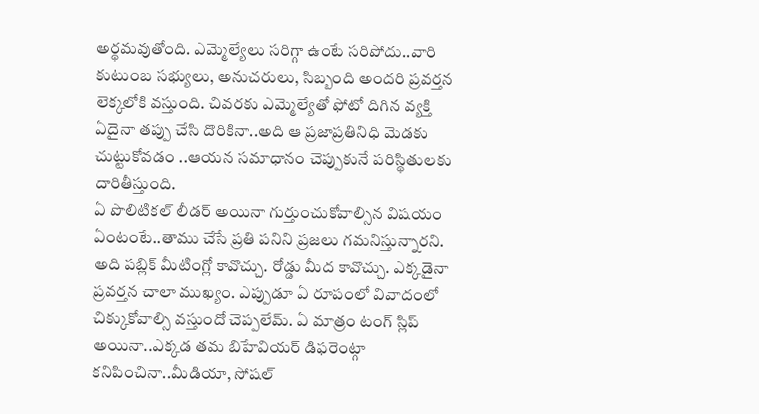అర్థమవుతోంది. ఎమ్మెల్యేలు సరిగ్గా ఉంటే సరిపోదు..వారి కుటుంబ సభ్యులు, అనుచరులు, సిబ్బంది అందరి ప్రవర్తన లెక్కలోకి వస్తుంది. చివరకు ఎమ్మెల్యేతో ఫోటో దిగిన వ్యక్తి ఏదైనా తప్పు చేసి దొరికినా..అది ఆ ప్రజాప్రతినిధి మెడకు చుట్టుకోవడం ..ఆయన సమాధానం చెప్పుకునే పరిస్థితులకు దారితీస్తుంది.
ఏ పొలిటికల్ లీడర్ అయినా గుర్తుంచుకోవాల్సిన విషయం ఏంటంటే..తాము చేసే ప్రతి పనిని ప్రజలు గమనిస్తున్నారని. అది పబ్లిక్ మీటింగ్లో కావొచ్చు. రోడ్డు మీద కావొచ్చు. ఎక్కడైనా ప్రవర్తన చాలా ముఖ్యం. ఎప్పుడూ ఏ రూపంలో వివాదంలో చిక్కుకోవాల్సి వస్తుందో చెప్పలేమ్. ఏ మాత్రం టంగ్ స్లిప్ అయినా..ఎక్కడ తమ బిహేవియర్ డిఫరెంట్గా కనిపించినా..మీడియా, సోషల్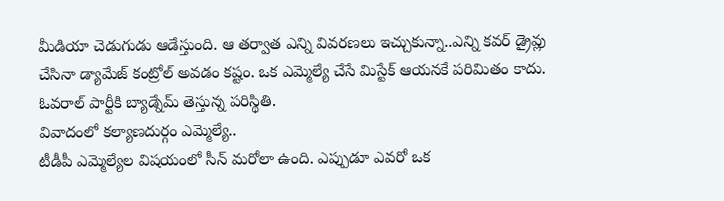మీడియా చెడుగుడు ఆడేస్తుంది. ఆ తర్వాత ఎన్ని వివరణలు ఇచ్చుకున్నా..ఎన్ని కవర్ డ్రైవ్లు చేసినా డ్యామేజ్ కంట్రోల్ అవడం కష్టం. ఒక ఎమ్మెల్యే చేసే మిస్టేక్ ఆయనకే పరిమితం కాదు. ఓవరాల్ పార్టీకి బ్యాడ్నేమ్ తెస్తున్న పరిస్థితి.
వివాదంలో కల్యాణదుర్గం ఎమ్మెల్యే..
టీడీపీ ఎమ్మెల్యేల విషయంలో సీన్ మరోలా ఉంది. ఎప్పుడూ ఎవరో ఒక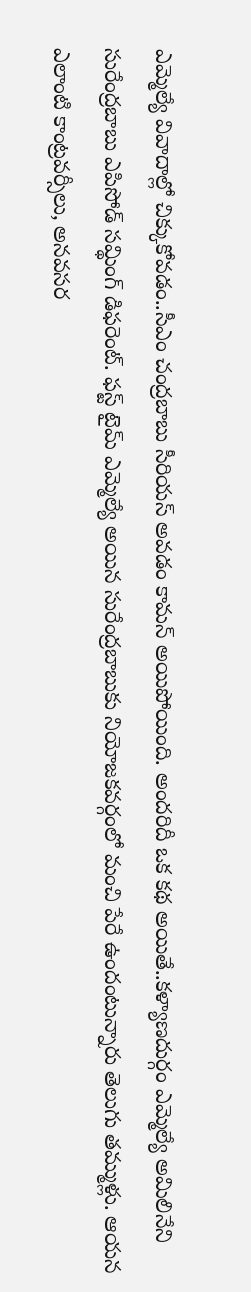ఎమ్మెల్యే వివాదాల్లో చిక్కుకోవడం..సీఎం చంద్రబాబు సీరియస్ అవడం కామన్ అయిపోయింది. అందరిదీ ఒక కథ అయితే..కళ్యాణదుర్గం ఎమ్మెల్యే అమిలినేని సురేంద్రబాబు ఎపిసోడ్ సమ్థింగ్ డిఫరెంట్. ఫస్ట్ టైమ్ ఎమ్మెల్యే అయిన సురేంద్రబాబుకు నియోజకవర్గంలో మంచి పేరే ఉందంటున్నారు తెలుగు తమ్ముళ్లు. ఆయన ఎలాంటి కాంట్రవర్సీలు, అనవసర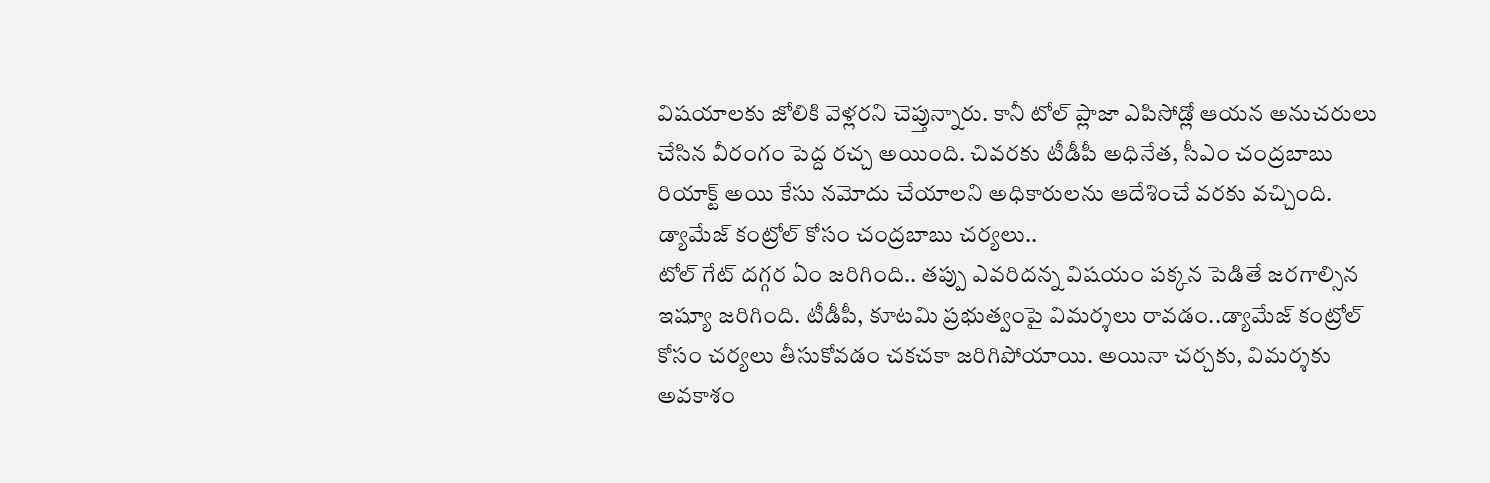విషయాలకు జోలికి వెళ్లరని చెప్తున్నారు. కానీ టోల్ ప్లాజా ఎపిసోడ్లో ఆయన అనుచరులు చేసిన వీరంగం పెద్ద రచ్చ అయింది. చివరకు టీడీపీ అధినేత, సీఎం చంద్రబాబు రియాక్ట్ అయి కేసు నమోదు చేయాలని అధికారులను ఆదేశించే వరకు వచ్చింది.
డ్యామేజ్ కంట్రోల్ కోసం చంద్రబాబు చర్యలు..
టోల్ గేట్ దగ్గర ఏం జరిగింది.. తప్పు ఎవరిదన్న విషయం పక్కన పెడితే జరగాల్సిన ఇష్యూ జరిగింది. టీడీపీ, కూటమి ప్రభుత్వంపై విమర్శలు రావడం..డ్యామేజ్ కంట్రోల్ కోసం చర్యలు తీసుకోవడం చకచకా జరిగిపోయాయి. అయినా చర్చకు, విమర్శకు అవకాశం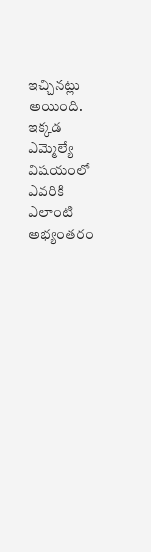ఇచ్చినట్లు అయింది. ఇక్కడ ఎమ్మెల్యే విషయంలో ఎవరికి ఎలాంటి అభ్యంతరం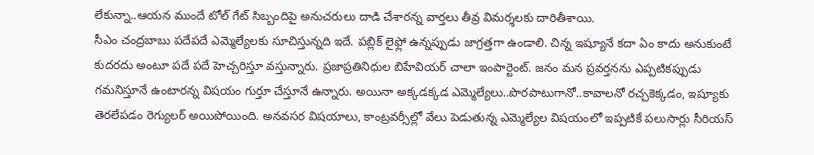లేకున్నా..ఆయన ముందే టోల్ గేట్ సిబ్బందిపై అనుచరులు దాడి చేశారన్న వార్తలు తీవ్ర విమర్శలకు దారితీశాయి.
సీఎం చంద్రబాబు పదేపదే ఎమ్మెల్యేలకు సూచిస్తున్నది ఇదే. పబ్లిక్ లైఫ్లో ఉన్నప్పుడు జాగ్రత్తగా ఉండాలి. చిన్న ఇష్యూనే కదా ఏం కాదు అనుకుంటే కుదరదు అంటూ పదే పదే హెచ్చరిస్తూ వస్తున్నారు. ప్రజాప్రతినిధుల బిహేవియర్ చాలా ఇంపార్టెంట్. జనం మన ప్రవర్తనను ఎప్పటికప్పుడు గమనిస్తూనే ఉంటారన్న విషయం గుర్తూ చేస్తూనే ఉన్నారు. అయినా అక్కడక్కడ ఎమ్మెల్యేలు..పొరపాటుగానో..కావాలనో రచ్చకెక్కడం, ఇష్యూకు తెరలేపడం రెగ్యులర్ అయిపోయింది. అనవసర విషయాలు, కాంట్రవర్సీల్లో వేలు పెడుతున్న ఎమ్మెల్యేల విషయంలో ఇప్పటికే పలుసార్లు సీరియస్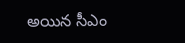అయిన సీఎం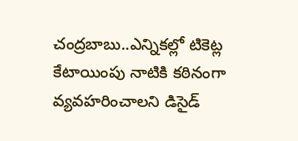చంద్రబాబు..ఎన్నికల్లో టికెట్ల కేటాయింపు నాటికి కఠినంగా వ్యవహరించాలని డిసైడ్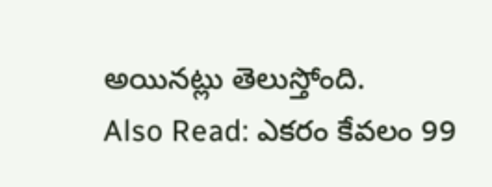అయినట్లు తెలుస్తోంది.
Also Read: ఎకరం కేవలం 99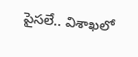పైసలే.. విశాఖలో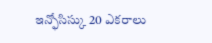ఇన్ఫోసిస్కు 20 ఎకరాలు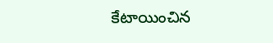కేటాయించిన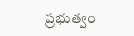ప్రభుత్వం